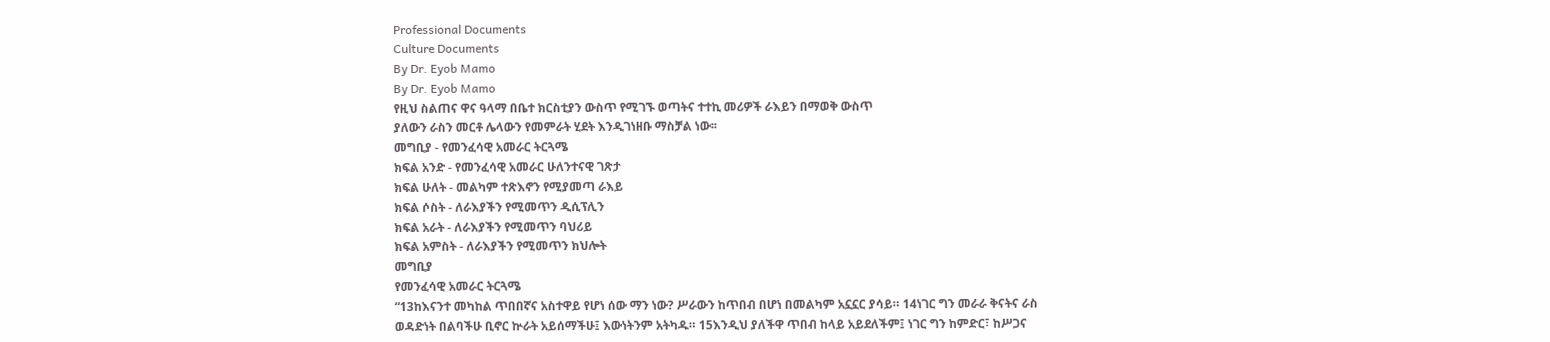Professional Documents
Culture Documents
By Dr. Eyob Mamo
By Dr. Eyob Mamo
የዚህ ስልጠና ዋና ዓላማ በቤተ ክርስቲያን ውስጥ የሚገኙ ወጣትና ተተኪ መሪዎች ራእይን በማወቅ ውስጥ
ያለውን ራስን መርቶ ሌላውን የመምራት ሂደት እንዲገነዘቡ ማስቻል ነው፡፡
መግቢያ - የመንፈሳዊ አመራር ትርጓሜ
ክፍል አንድ - የመንፈሳዊ አመራር ሁለንተናዊ ገጽታ
ክፍል ሁለት - መልካም ተጽእኖን የሚያመጣ ራእይ
ክፍል ሶስት - ለራእያችን የሚመጥን ዲሲፕሊን
ክፍል አራት - ለራእያችን የሚመጥን ባህሪይ
ክፍል አምስት - ለራእያችን የሚመጥን ክህሎት
መግቢያ
የመንፈሳዊ አመራር ትርጓሜ
“13ከእናንተ መካከል ጥበበኛና አስተዋይ የሆነ ሰው ማን ነው? ሥራውን ከጥበብ በሆነ በመልካም አኗኗር ያሳይ። 14ነገር ግን መራራ ቅናትና ራስ
ወዳድነት በልባችሁ ቢኖር ኵራት አይሰማችሁ፤ እውነትንም አትካዱ። 15እንዲህ ያለችዋ ጥበብ ከላይ አይደለችም፤ ነገር ግን ከምድር፣ ከሥጋና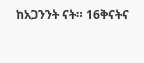ከአጋንንት ናት። 16ቅናትና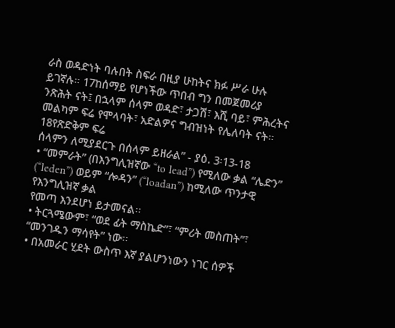ራስ ወዳድነት ባሉበት ስፍራ በዚያ ሁከትና ክፉ ሥራ ሁሉ ይገኛሉ። 17ከሰማይ የሆነችው ጥበብ ግን በመጀመሪያ
ንጽሕት ናት፤ በኋላም ሰላም ወዳድ፣ ታጋሽ፣ እሺ ባይ፣ ምሕረትና መልካም ፍሬ የሞላባት፣ አድልዎና ግብዝነት የሌለባት ናት። 18የጽድቅም ፍሬ
ሰላምን ለሚያደርጉ በሰላም ይዘራል” - ያዕ. 3፡13-18
• “መምራት” (በእንግሊዝኛው “to lead”) የሚለው ቃል “ሌድን” (“leden”) ወይም “ሎዳን” (“loadan”) ከሚለው ጥንታዊ የእንግሊዝኛ ቃል
የመጣ እንደሆነ ይታመናል፡፡
• ትርጓሜውም፣ “ወደ ፊት ማስኬድ”፣ “ምሪት መስጠት”፣ “መንገዱን ማሳየት” ነው፡፡
• በአመራር ሂደት ውስጥ እኛ ያልሆንነውን ነገር ሰዎች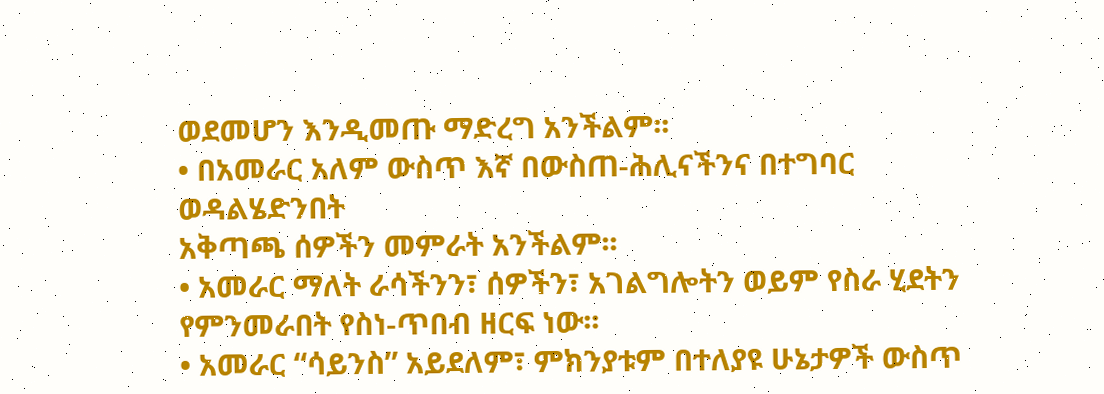ወደመሆን እንዲመጡ ማድረግ አንችልም፡፡
• በአመራር አለም ውስጥ እኛ በውስጠ-ሕሊናችንና በተግባር ወዳልሄድንበት
አቅጣጫ ሰዎችን መምራት አንችልም፡፡
• አመራር ማለት ራሳችንን፣ ሰዎችን፣ አገልግሎትን ወይም የስራ ሂደትን
የምንመራበት የስነ-ጥበብ ዘርፍ ነው፡፡
• አመራር “ሳይንስ” አይደለም፣ ምክንያቱም በተለያዩ ሁኔታዎች ውስጥ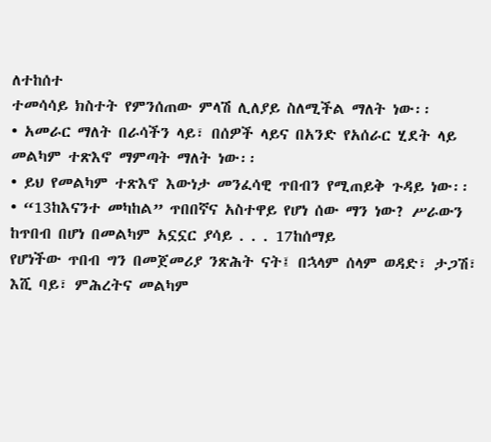ለተከሰተ
ተመሳሳይ ክስተት የምንሰጠው ምላሽ ሊለያይ ስለሚችል ማለት ነው፡፡
• አመራር ማለት በራሳችን ላይ፣ በሰዎች ላይና በአንድ የአሰራር ሂደት ላይ
መልካም ተጽእኖ ማምጣት ማለት ነው፡፡
• ይህ የመልካም ተጽእኖ እውነታ መንፈሳዊ ጥበብን የሚጠይቅ ጉዳይ ነው፡፡
• “13ከእናንተ መካከል” ጥበበኛና አስተዋይ የሆነ ሰው ማን ነው? ሥራውን ከጥበብ በሆነ በመልካም አኗኗር ያሳይ . . . 17ከሰማይ
የሆነችው ጥበብ ግን በመጀመሪያ ንጽሕት ናት፤ በኋላም ሰላም ወዳድ፣ ታጋሽ፣ እሺ ባይ፣ ምሕረትና መልካም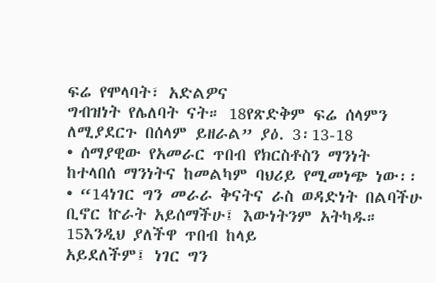ፍሬ የሞላባት፣ አድልዎና
ግብዝነት የሌለባት ናት። 18የጽድቅም ፍሬ ሰላምን ለሚያደርጉ በሰላም ይዘራል” ያዕ. 3፡13-18
• ሰማያዊው የአመራር ጥበብ የክርስቶስን ማንነት ከተላበሰ ማንነትና ከመልካም ባህሪይ የሚመነጭ ነው፡፡
• “14ነገር ግን መራራ ቅናትና ራስ ወዳድነት በልባችሁ ቢኖር ኵራት አይሰማችሁ፤ እውነትንም አትካዱ። 15እንዲህ ያለችዋ ጥበብ ከላይ
አይደለችም፤ ነገር ግን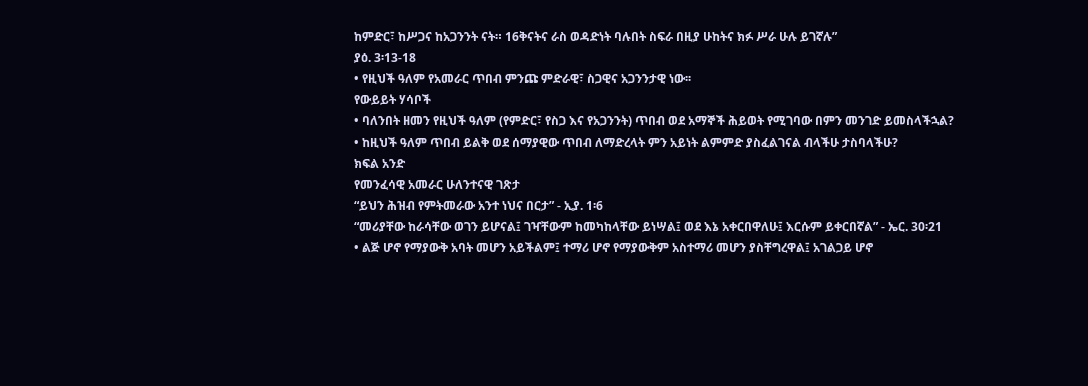ከምድር፣ ከሥጋና ከአጋንንት ናት። 16ቅናትና ራስ ወዳድነት ባሉበት ስፍራ በዚያ ሁከትና ክፉ ሥራ ሁሉ ይገኛሉ”
ያዕ. 3፡13-18
• የዚህች ዓለም የአመራር ጥበብ ምንጩ ምድራዊ፣ ስጋዊና አጋንንታዊ ነው፡፡
የውይይት ሃሳቦች
• ባለንበት ዘመን የዚህች ዓለም (የምድር፣ የስጋ እና የአጋንንት) ጥበብ ወደ አማኞች ሕይወት የሚገባው በምን መንገድ ይመስላችኋል?
• ከዚህች ዓለም ጥበብ ይልቅ ወደ ሰማያዊው ጥበብ ለማድረላት ምን አይነት ልምምድ ያስፈልገናል ብላችሁ ታስባላችሁ?
ክፍል አንድ
የመንፈሳዊ አመራር ሁለንተናዊ ገጽታ
“ይህን ሕዝብ የምትመራው አንተ ነህና በርታ” - ኢያ. 1፡6
“መሪያቸው ከራሳቸው ወገን ይሆናል፤ ገዣቸውም ከመካከላቸው ይነሣል፤ ወደ እኔ አቀርበዋለሁ፤ እርሱም ይቀርበኛል” - ኤር. 30፡21
• ልጅ ሆኖ የማያውቅ አባት መሆን አይችልም፤ ተማሪ ሆኖ የማያውቅም አስተማሪ መሆን ያስቸግረዋል፤ አገልጋይ ሆኖ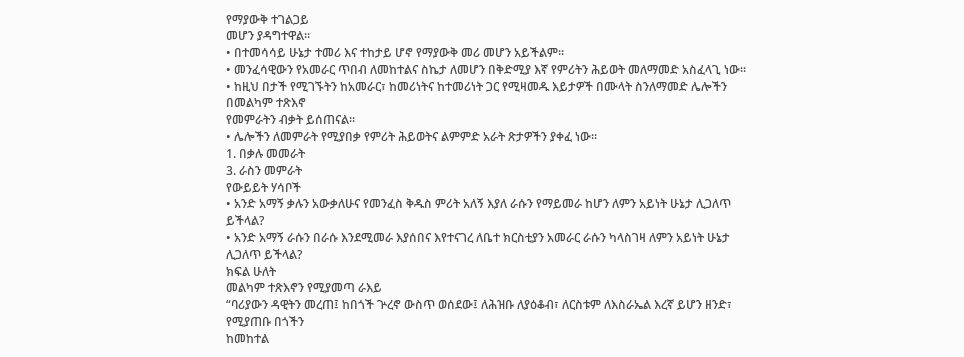የማያውቅ ተገልጋይ
መሆን ያዳግተዋል፡፡
• በተመሳሳይ ሁኔታ ተመሪ እና ተከታይ ሆኖ የማያውቅ መሪ መሆን አይችልም፡፡
• መንፈሳዊውን የአመራር ጥበብ ለመከተልና ስኬታ ለመሆን በቅድሚያ እኛ የምሪትን ሕይወት መለማመድ አስፈላጊ ነው፡፡
• ከዚህ በታች የሚገኙትን ከአመራር፣ ከመሪነትና ከተመሪነት ጋር የሚዛመዱ እይታዎች በሙላት ስንለማመድ ሌሎችን በመልካም ተጽእኖ
የመምራትን ብቃት ይሰጠናል፡፡
• ሌሎችን ለመምራት የሚያበቃ የምሪት ሕይወትና ልምምድ አራት ጽታዎችን ያቀፈ ነው፡፡
1. በቃሉ መመራት
3. ራስን መምራት
የውይይት ሃሳቦች
• አንድ አማኝ ቃሉን አውቃለሁና የመንፈስ ቅዱስ ምሪት አለኝ እያለ ራሱን የማይመራ ከሆን ለምን አይነት ሁኔታ ሊጋለጥ ይችላል?
• አንድ አማኝ ራሱን በራሱ እንደሚመራ እያሰበና እየተናገረ ለቤተ ክርስቲያን አመራር ራሱን ካላስገዛ ለምን አይነት ሁኔታ ሊጋለጥ ይችላል?
ክፍል ሁለት
መልካም ተጽእኖን የሚያመጣ ራእይ
“ባሪያውን ዳዊትን መረጠ፤ ከበጎች ጕረኖ ውስጥ ወሰደው፤ ለሕዝቡ ለያዕቆብ፣ ለርስቱም ለእስራኤል እረኛ ይሆን ዘንድ፣ የሚያጠቡ በጎችን
ከመከተል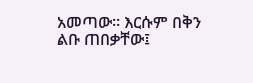አመጣው። እርሱም በቅን ልቡ ጠበቃቸው፤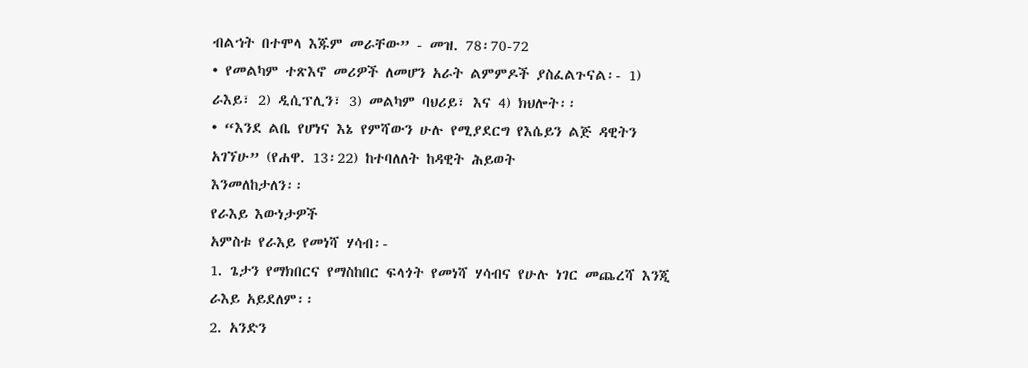ብልኀት በተሞላ እጁም መራቸው” - መዝ. 78፡70-72
• የመልካም ተጽእኖ መሪዎች ለመሆን አራት ልምምዶች ያስፈልጉናል፡- 1) ራእይ፣ 2) ዲሲፕሊን፣ 3) መልካም ባህሪይ፣ እና 4) ክህሎት፡፡
• “እንደ ልቤ የሆነና እኔ የምሻውን ሁሉ የሚያደርግ የእሴይን ልጅ ዳዊትን አገኘሁ” (የሐዋ. 13፡22) ከተባለለት ከዳዊት ሕይወት
እንመለከታለን፡፡
የራእይ እውነታዎች
አምስቱ የራእይ የመነሻ ሃሳብ፡-
1. ጌታን የማክበርና የማስከበር ፍላጎት የመነሻ ሃሳብና የሁሉ ነገር መጨረሻ እንጂ ራእይ አይደለም፡፡
2. አንድን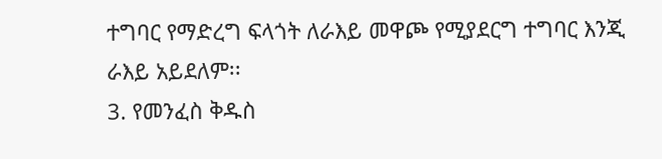ተግባር የማድረግ ፍላጎት ለራእይ መዋጮ የሚያደርግ ተግባር እንጂ ራእይ አይደለም፡፡
3. የመንፈስ ቅዱስ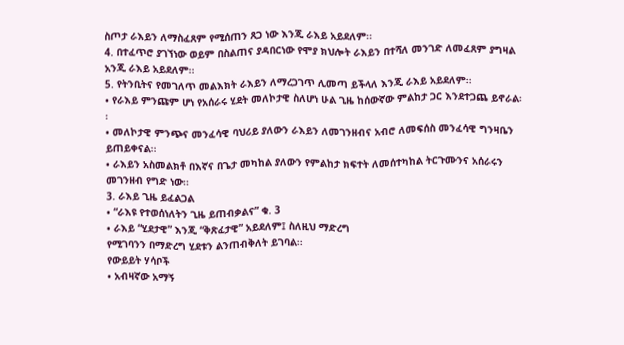ስጦታ ራእይን ለማስፈጸም የሚሰጠን ጸጋ ነው እንጂ ራእይ አይደለም፡፡
4. በተፈጥሮ ያገኘነው ወይም በስልጠና ያዳበርነው የሞያ ክህሎት ራእይን በተሻለ መንገድ ለመፈጸም ያግዛል አንጂ ራእይ አይደለም፡፡
5. የትንቢትና የመገለጥ መልእክት ራእይን ለማረጋገጥ ሊመጣ ይችላለ እንጂ ራእይ አይደለም፡፡
• የራእይ ምንጩም ሆነ የአሰራሩ ሂደት መለኮታዊ ስለሆነ ሁል ጊዜ ከሰውኛው ምልከታ ጋር እንደተጋጨ ይኖራል፡፡
• መለኮታዊ ምንጭና መንፈሳዊ ባህሪይ ያለውን ራእይን ለመገንዘብና አብሮ ለመፍሰስ መንፈሳዊ ግንዛቤን ይጠይቀናል፡፡
• ራእይን አስመልክቶ በእኛና በጌታ መካከል ያለውን የምልከታ ክፍተት ለመሰተካከል ትርጉሙንና አሰራሩን መገንዘብ የግድ ነው፡፡
3. ራእይ ጊዜ ይፈልጋል
• “ራእዩ የተወሰነለትን ጊዜ ይጠብቃልና” ቁ. 3
• ራእይ “ሂደታዊ” እንጂ “ቅጽፈታዊ” አይደለም፤ ስለዚህ ማድረግ
የሚገባንን በማድረግ ሂደቱን ልንጠብቅለት ይገባል፡፡
የውይይት ሃሳቦች
• አብዛኛው አማኝ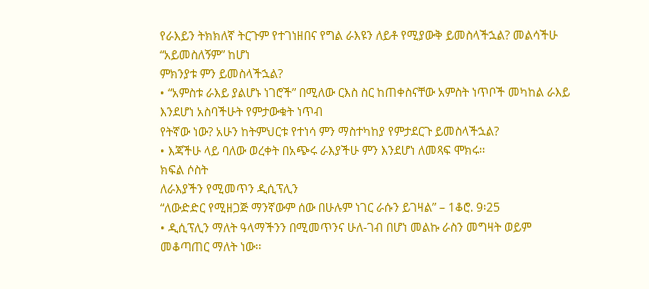የራእይን ትክክለኛ ትርጉም የተገነዘበና የግል ራእዩን ለይቶ የሚያውቅ ይመስላችኋል? መልሳችሁ “አይመስለኝም” ከሆነ
ምክንያቱ ምን ይመስላችኋል?
• “አምስቱ ራእይ ያልሆኑ ነገሮች” በሚለው ርእስ ስር ከጠቀስናቸው አምስት ነጥቦች መካከል ራእይ እንደሆነ አስባችሁት የምታውቁት ነጥብ
የትኛው ነው? አሁን ከትምህርቱ የተነሳ ምን ማስተካከያ የምታደርጉ ይመስላችኋል?
• እጃችሁ ላይ ባለው ወረቀት በአጭሩ ራእያችሁ ምን እንደሆነ ለመጻፍ ሞክሩ፡፡
ክፍል ሶስት
ለራእያችን የሚመጥን ዲሲፕሊን
“ለውድድር የሚዘጋጅ ማንኛውም ሰው በሁሉም ነገር ራሱን ይገዛል” – 1ቆሮ. 9፡25
• ዲሲፕሊን ማለት ዓላማችንን በሚመጥንና ሁለ-ገብ በሆነ መልኩ ራስን መግዛት ወይም መቆጣጠር ማለት ነው፡፡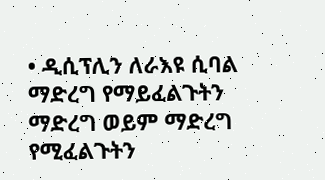• ዲሲፕሊን ለራእዩ ሲባል ማድረግ የማይፈልጉትን ማድረግ ወይም ማድረግ የሚፈልጉትን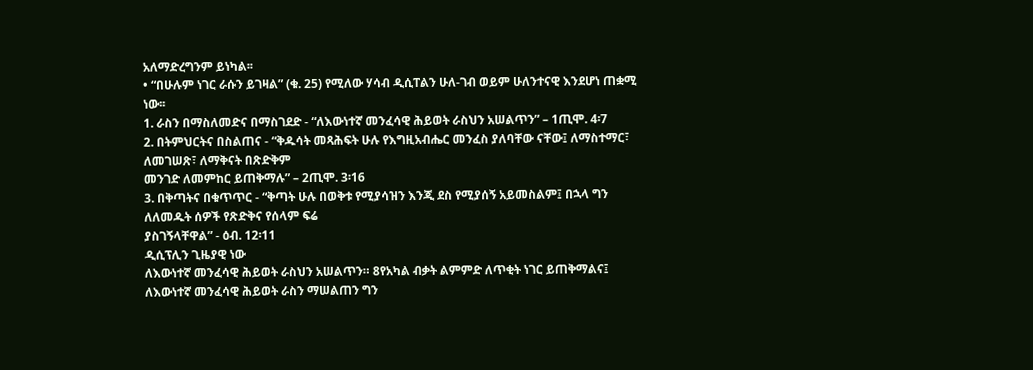አለማድረግንም ይነካል፡፡
• “በሁሉም ነገር ራሱን ይገዛል” (ቁ. 25) የሚለው ሃሳብ ዲሲፐልን ሁለ-ገብ ወይም ሁለንተናዊ እንደሆነ ጠቋሚ ነው፡፡
1. ራስን በማስለመድና በማስገደድ - “ለእውነተኛ መንፈሳዊ ሕይወት ራስህን አሠልጥን” – 1ጢሞ. 4፡7
2. በትምህርትና በስልጠና - “ቅዱሳት መጻሕፍት ሁሉ የእግዚአብሔር መንፈስ ያለባቸው ናቸው፤ ለማስተማር፣ ለመገሠጽ፣ ለማቅናት በጽድቅም
መንገድ ለመምከር ይጠቅማሉ” – 2ጢሞ. 3፡16
3. በቅጣትና በቁጥጥር - “ቅጣት ሁሉ በወቅቱ የሚያሳዝን እንጂ ደስ የሚያሰኝ አይመስልም፤ በኋላ ግን ለለመዱት ሰዎች የጽድቅና የሰላም ፍሬ
ያስገኝላቸዋል” - ዕብ. 12፡11
ዲሲፕሊን ጊዜያዊ ነው
ለእውነተኛ መንፈሳዊ ሕይወት ራስህን አሠልጥን። 8የአካል ብቃት ልምምድ ለጥቂት ነገር ይጠቅማልና፤
ለእውነተኛ መንፈሳዊ ሕይወት ራስን ማሠልጠን ግን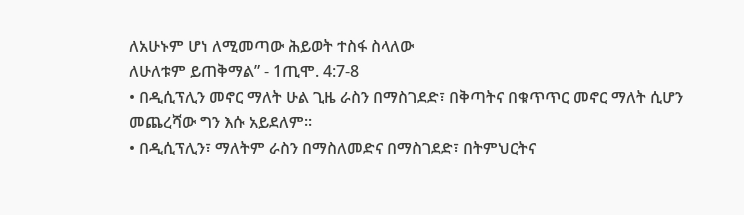ለአሁኑም ሆነ ለሚመጣው ሕይወት ተስፋ ስላለው
ለሁለቱም ይጠቅማል” - 1ጢሞ. 4:7-8
• በዲሲፕሊን መኖር ማለት ሁል ጊዜ ራስን በማስገደድ፣ በቅጣትና በቁጥጥር መኖር ማለት ሲሆን
መጨረሻው ግን እሱ አይደለም፡፡
• በዲሲፕሊን፣ ማለትም ራስን በማስለመድና በማስገደድ፣ በትምህርትና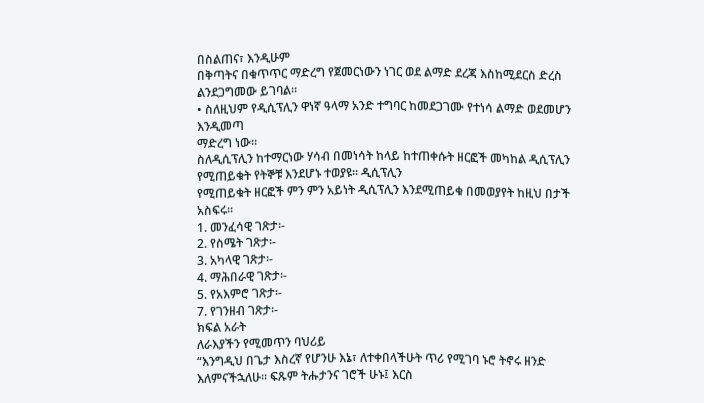በስልጠና፣ እንዲሁም
በቅጣትና በቁጥጥር ማድረግ የጀመርነውን ነገር ወደ ልማድ ደረጃ እስከሚደርስ ድረስ
ልንደጋግመው ይገባል፡፡
• ስለዚህም የዲሲፕሊን ዋነኛ ዓላማ አንድ ተግባር ከመደጋገሙ የተነሳ ልማድ ወደመሆን እንዲመጣ
ማድረግ ነው፡፡
ስለዲሲፕሊን ከተማርነው ሃሳብ በመነሳት ከላይ ከተጠቀሱት ዘርፎች መካከል ዲሲፕሊን የሚጠይቁት የትኞቹ እንደሆኑ ተወያዩ፡፡ ዲሲፕሊን
የሚጠይቁት ዘርፎች ምን ምን አይነት ዲሲፕሊን እንደሚጠይቁ በመወያየት ከዚህ በታች አስፍሩ፡፡
1. መንፈሳዊ ገጽታ፡-
2. የስሜት ገጽታ፡-
3. አካላዊ ገጽታ፡-
4. ማሕበራዊ ገጽታ፡-
5. የአእምሮ ገጽታ፡-
7. የገንዘብ ገጽታ፡-
ክፍል አራት
ለራእያችን የሚመጥን ባህሪይ
“እንግዲህ በጌታ እስረኛ የሆንሁ እኔ፣ ለተቀበላችሁት ጥሪ የሚገባ ኑሮ ትኖሩ ዘንድ እለምናችኋለሁ። ፍጹም ትሑታንና ገሮች ሁኑ፤ እርስ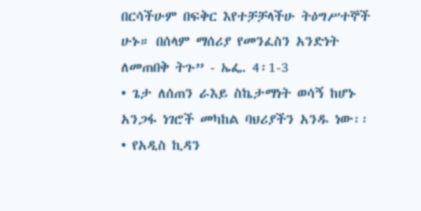በርሳችሁም በፍቅር እየተቻቻላችሁ ትዕግሥተኞች ሁኑ። በሰላም ማሰሪያ የመንፈስን አንድነት ለመጠበቅ ትጉ” - ኤፌ. 4፡1-3
• ጌታ ለሰጠን ራእይ ስኬታማነት ወሳኝ ከሆኑ አንጋፋ ነገሮች መካከል ባህሪያችን አንዱ ነው፡፡
• የአዲስ ኪዳን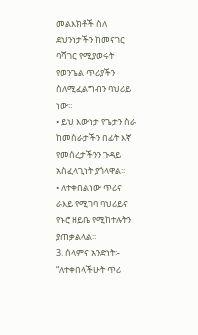መልእክቶች ስለ ደህንነታችን ከመናገር ባሻገር የሚያወሩት የወንጌል ጥሪያችን ስለሚፈልግብን ባህሪይ ነው፡፡
• ይህ እውነታ የጌታን ስራ ከመስራታችን በፊት እኛ የመሰረታችንን ጉዳይ አስፈላጊነት ያጎላዋል፡፡
• ለተቀበልነው ጥሪና ራእይ የሚገባ ባህሪይና የኑሮ ዘይቤ የሚከተሉትን ያጠቃልላል፡፡
3. ሰላምና አንድነት፡- “ለተቀበላችሁት ጥሪ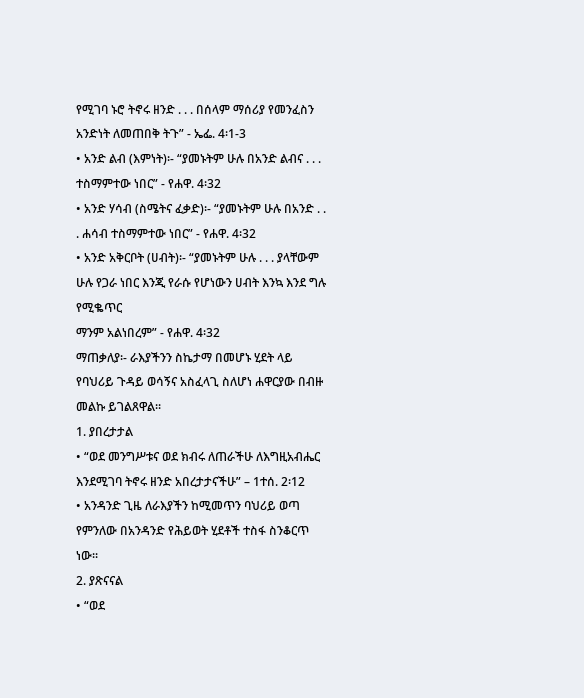የሚገባ ኑሮ ትኖሩ ዘንድ . . . በሰላም ማሰሪያ የመንፈስን አንድነት ለመጠበቅ ትጉ” - ኤፌ. 4፡1-3
• አንድ ልብ (እምነት)፡- “ያመኑትም ሁሉ በአንድ ልብና . . . ተስማምተው ነበር” - የሐዋ. 4፡32
• አንድ ሃሳብ (ስሜትና ፈቃድ)፡- “ያመኑትም ሁሉ በአንድ . . . ሐሳብ ተስማምተው ነበር” - የሐዋ. 4፡32
• አንድ አቅርቦት (ሀብት)፡- “ያመኑትም ሁሉ . . . ያላቸውም ሁሉ የጋራ ነበር እንጂ የራሱ የሆነውን ሀብት እንኳ እንደ ግሉ የሚቈጥር
ማንም አልነበረም” - የሐዋ. 4፡32
ማጠቃለያ፡- ራእያችንን ስኬታማ በመሆኑ ሂደት ላይ የባህሪይ ጉዳይ ወሳኝና አስፈላጊ ስለሆነ ሐዋርያው በብዙ መልኩ ይገልጸዋል፡፡
1. ያበረታታል
• “ወደ መንግሥቱና ወደ ክብሩ ለጠራችሁ ለእግዚአብሔር እንደሚገባ ትኖሩ ዘንድ አበረታታናችሁ” – 1ተሰ. 2፡12
• አንዳንድ ጊዜ ለራእያችን ከሚመጥን ባህሪይ ወጣ የምንለው በአንዳንድ የሕይወት ሂደቶች ተስፋ ስንቆርጥ ነው፡፡
2. ያጽናናል
• “ወደ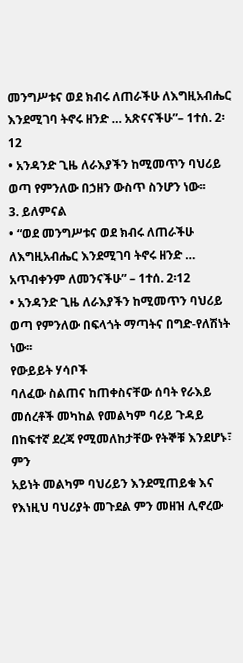መንግሥቱና ወደ ክብሩ ለጠራችሁ ለእግዚአብሔር እንደሚገባ ትኖሩ ዘንድ … አጽናናችሁ”– 1ተሰ. 2፡12
• አንዳንድ ጊዜ ለራእያችን ከሚመጥን ባህሪይ ወጣ የምንለው በኃዘን ውስጥ ስንሆን ነው፡፡
3. ይለምናል
• “ወደ መንግሥቱና ወደ ክብሩ ለጠራችሁ ለእግዚአብሔር እንደሚገባ ትኖሩ ዘንድ … አጥብቀንም ለመንናችሁ” – 1ተሰ. 2፡12
• አንዳንድ ጊዜ ለራእያችን ከሚመጥን ባህሪይ ወጣ የምንለው በፍላጎት ማጣትና በግድ-የለሽነት ነው፡፡
የውይይት ሃሳቦች
ባለፈው ስልጠና ከጠቀስናቸው ሰባት የራእይ መሰረቶች መካከል የመልካም ባሪይ ጉዳይ በከፍተኛ ደረጃ የሚመለከታቸው የትኞቹ እንደሆኑ፣ ምን
አይነት መልካም ባህሪይን እንደሚጠይቁ እና የእነዚህ ባህሪያት መጉደል ምን መዘዝ ሊኖረው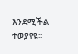እንደሚችል ተወያየዩ፡፡